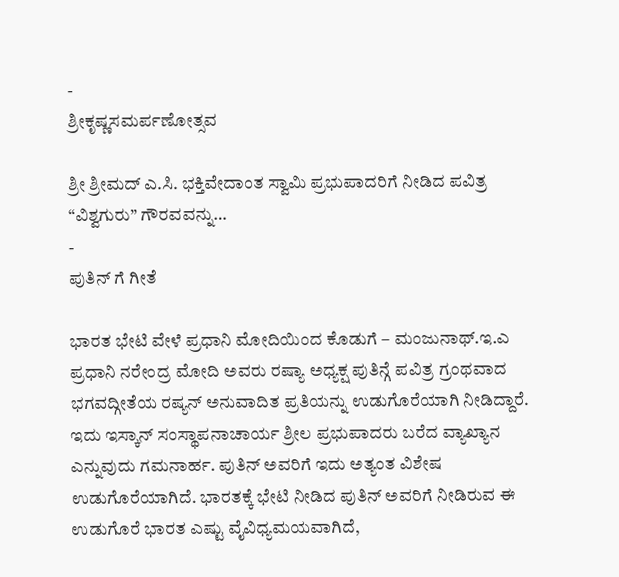-
ಶ್ರೀಕೃಷ್ಣಸಮರ್ಪಣೋತ್ಸವ

ಶ್ರೀ ಶ್ರೀಮದ್ ಎ.ಸಿ. ಭಕ್ತಿವೇದಾಂತ ಸ್ವಾಮಿ ಪ್ರಭುಪಾದರಿಗೆ ನೀಡಿದ ಪವಿತ್ರ “ವಿಶ್ವಗುರು” ಗೌರವವನ್ನು…
-
ಪುತಿನ್ ಗೆ ಗೀತೆ

ಭಾರತ ಭೇಟಿ ವೇಳೆ ಪ್ರಧಾನಿ ಮೋದಿಯಿಂದ ಕೊಡುಗೆ – ಮಂಜುನಾಥ್.ಇ.ಎ ಪ್ರಧಾನಿ ನರೇಂದ್ರ ಮೋದಿ ಅವರು ರಷ್ಯಾ ಅಧ್ಯಕ್ಷ ಪುತಿನ್ಗೆ ಪವಿತ್ರ ಗ್ರಂಥವಾದ ಭಗವದ್ಗೀತೆಯ ರಷ್ಯನ್ ಅನುವಾದಿತ ಪ್ರತಿಯನ್ನು ಉಡುಗೊರೆಯಾಗಿ ನೀಡಿದ್ದಾರೆ. ಇದು ಇಸ್ಕಾನ್ ಸಂಸ್ಥಾಪನಾಚಾರ್ಯ ಶ್ರೀಲ ಪ್ರಭುಪಾದರು ಬರೆದ ವ್ಯಾಖ್ಯಾನ ಎನ್ನುವುದು ಗಮನಾರ್ಹ. ಪುತಿನ್ ಅವರಿಗೆ ಇದು ಅತ್ಯಂತ ವಿಶೇಷ ಉಡುಗೊರೆಯಾಗಿದೆ. ಭಾರತಕ್ಕೆ ಭೇಟಿ ನೀಡಿದ ಪುತಿನ್ ಅವರಿಗೆ ನೀಡಿರುವ ಈ ಉಡುಗೊರೆ ಭಾರತ ಎಷ್ಟು ವೈವಿಧ್ಯಮಯವಾಗಿದೆ,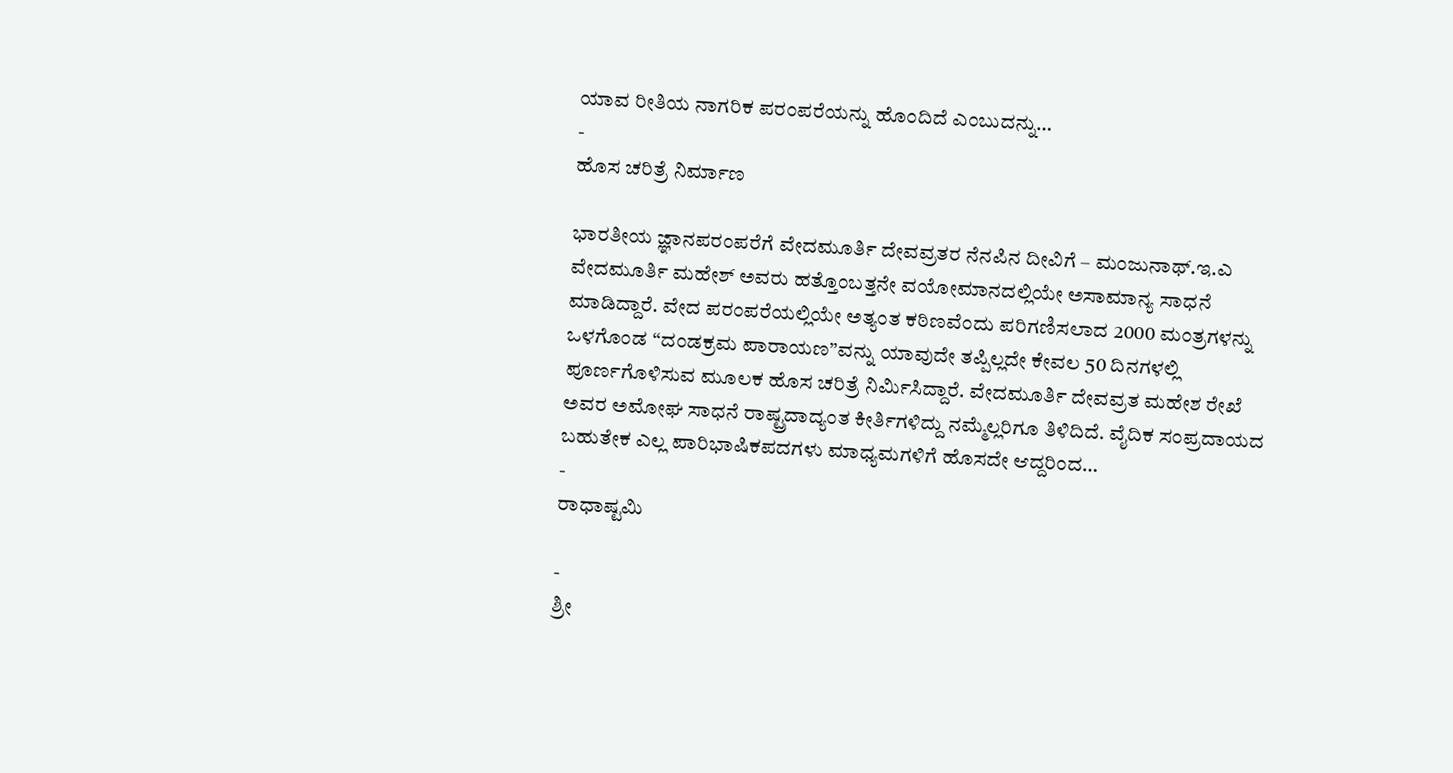ಯಾವ ರೀತಿಯ ನಾಗರಿಕ ಪರಂಪರೆಯನ್ನು ಹೊಂದಿದೆ ಎಂಬುದನ್ನು…
-
ಹೊಸ ಚರಿತ್ರೆ ನಿರ್ಮಾಣ

ಭಾರತೀಯ ಜ್ಞಾನಪರಂಪರೆಗೆ ವೇದಮೂರ್ತಿ ದೇವವ್ರತರ ನೆನಪಿನ ದೀವಿಗೆ – ಮಂಜುನಾಥ್.ಇ.ಎ ವೇದಮೂರ್ತಿ ಮಹೇಶ್ ಅವರು ಹತ್ತೊಂಬತ್ತನೇ ವಯೋಮಾನದಲ್ಲಿಯೇ ಅಸಾಮಾನ್ಯ ಸಾಧನೆ ಮಾಡಿದ್ದಾರೆ. ವೇದ ಪರಂಪರೆಯಲ್ಲಿಯೇ ಅತ್ಯಂತ ಕಠಿಣವೆಂದು ಪರಿಗಣಿಸಲಾದ 2000 ಮಂತ್ರಗಳನ್ನು ಒಳಗೊಂಡ “ದಂಡಕ್ರಮ ಪಾರಾಯಣ”ವನ್ನು ಯಾವುದೇ ತಪ್ಪಿಲ್ಲದೇ ಕೇವಲ 50 ದಿನಗಳಲ್ಲಿ ಪೂರ್ಣಗೊಳಿಸುವ ಮೂಲಕ ಹೊಸ ಚರಿತ್ರೆ ನಿರ್ಮಿಸಿದ್ದಾರೆ. ವೇದಮೂರ್ತಿ ದೇವವ್ರತ ಮಹೇಶ ರೇಖೆ ಅವರ ಅಮೋಘ ಸಾಧನೆ ರಾಷ್ಟ್ರದಾದ್ಯಂತ ಕೀರ್ತಿಗಳಿದ್ದು ನಮ್ಮೆಲ್ಲರಿಗೂ ತಿಳಿದಿದೆ. ವೈದಿಕ ಸಂಪ್ರದಾಯದ ಬಹುತೇಕ ಎಲ್ಲ ಪಾರಿಭಾಷಿಕಪದಗಳು ಮಾಧ್ಯಮಗಳಿಗೆ ಹೊಸದೇ ಆದ್ದರಿಂದ…
-
ರಾಧಾಷ್ಟಮಿ

-
ಶ್ರೀ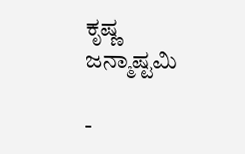ಕೃಷ್ಣ ಜನ್ಮಾಷ್ಟಮಿ

-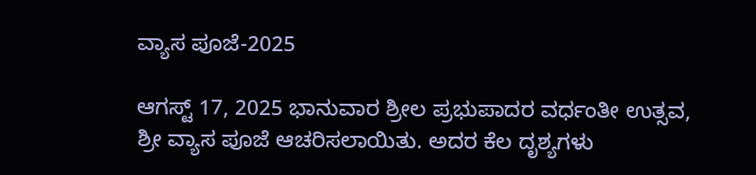ವ್ಯಾಸ ಪೂಜೆ-2025

ಆಗಸ್ಟ್ 17, 2025 ಭಾನುವಾರ ಶ್ರೀಲ ಪ್ರಭುಪಾದರ ವರ್ಧಂತೀ ಉತ್ಸವ, ಶ್ರೀ ವ್ಯಾಸ ಪೂಜೆ ಆಚರಿಸಲಾಯಿತು. ಅದರ ಕೆಲ ದೃಶ್ಯಗಳು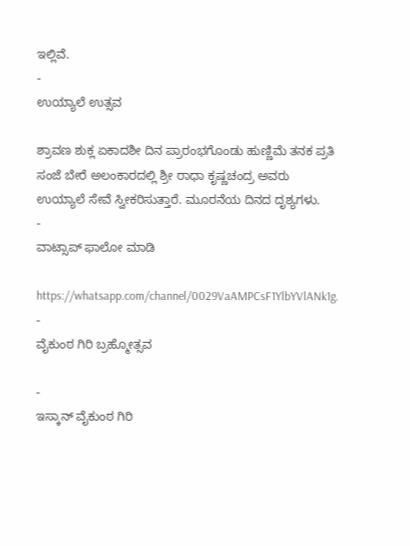ಇಲ್ಲಿವೆ.
-
ಉಯ್ಯಾಲೆ ಉತ್ಸವ

ಶ್ರಾವಣ ಶುಕ್ಲ ಏಕಾದಶೀ ದಿನ ಪ್ರಾರಂಭಗೊಂಡು ಹುಣ್ಣಿಮೆ ತನಕ ಪ್ರತಿ ಸಂಜೆ ಬೇರೆ ಅಲಂಕಾರದಲ್ಲಿ ಶ್ರೀ ರಾಧಾ ಕೃಷ್ಣಚಂದ್ರ ಅವರು ಉಯ್ಯಾಲೆ ಸೇವೆ ಸ್ವೀಕರಿಸುತ್ತಾರೆ. ಮೂರನೆಯ ದಿನದ ದೃಶ್ಯಗಳು.
-
ವಾಟ್ಸಾಪ್ ಫಾಲೋ ಮಾಡಿ

https://whatsapp.com/channel/0029VaAMPCsF1YlbYVlANk1g.
-
ವೈಕುಂಠ ಗಿರಿ ಬ್ರಹ್ಮೋತ್ಸವ

-
ಇಸ್ಕಾನ್ ವೈಕುಂಠ ಗಿರಿ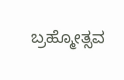ಬ್ರಹ್ಮೋತ್ಸವ